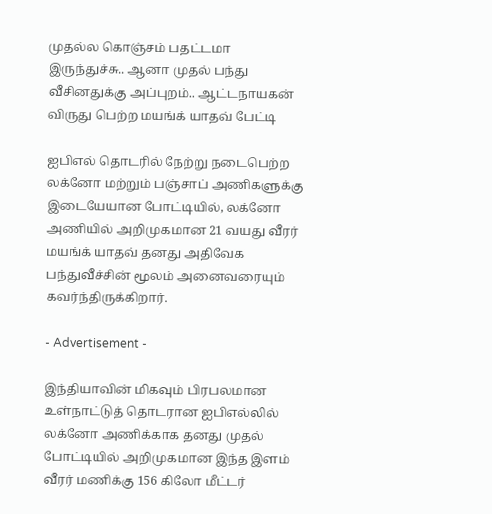முதல்ல கொஞ்சம் பதட்டமா இருந்துச்சு.. ஆனா முதல் பந்து வீசினதுக்கு அப்புறம்.. ஆட்டநாயகன் விருது பெற்ற மயங்க் யாதவ் பேட்டி

ஐபிஎல் தொடரில் நேற்று நடைபெற்ற லக்னோ மற்றும் பஞ்சாப் அணிகளுக்கு இடையேயான போட்டியில், லக்னோ அணியில் அறிமுகமான 21 வயது வீரர் மயங்க் யாதவ் தனது அதிவேக பந்துவீச்சின் மூலம் அனைவரையும் கவர்ந்திருக்கிறார்.

- Advertisement -

இந்தியாவின் மிகவும் பிரபலமான உள்நாட்டுத் தொடரான ஐபிஎல்லில் லக்னோ அணிக்காக தனது முதல் போட்டியில் அறிமுகமான இந்த இளம் வீரர் மணிக்கு 156 கிலோ மீட்டர்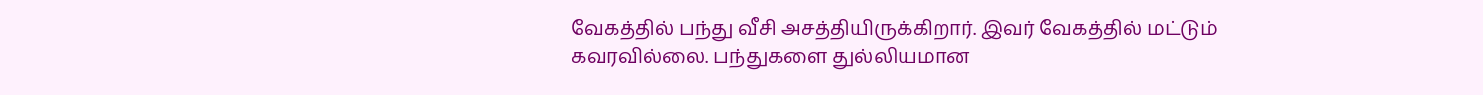வேகத்தில் பந்து வீசி அசத்தியிருக்கிறார். இவர் வேகத்தில் மட்டும் கவரவில்லை. பந்துகளை துல்லியமான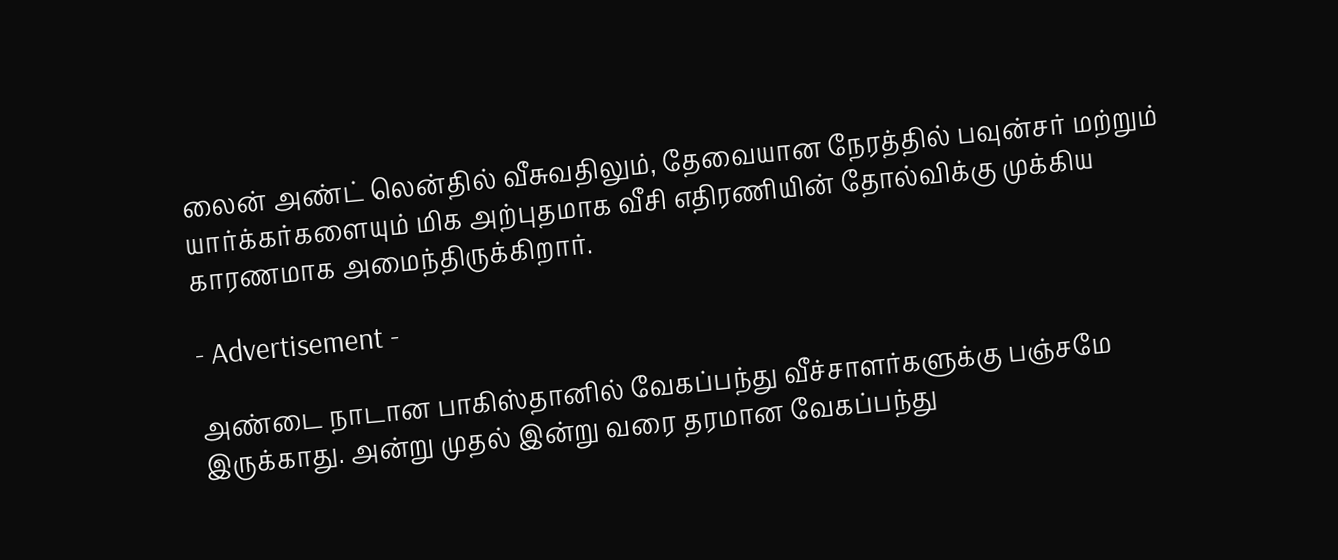லைன் அண்ட் லென்தில் வீசுவதிலும், தேவையான நேரத்தில் பவுன்சர் மற்றும் யார்க்கர்களையும் மிக அற்புதமாக வீசி எதிரணியின் தோல்விக்கு முக்கிய காரணமாக அமைந்திருக்கிறார்.

- Advertisement -

அண்டை நாடான பாகிஸ்தானில் வேகப்பந்து வீச்சாளர்களுக்கு பஞ்சமே இருக்காது. அன்று முதல் இன்று வரை தரமான வேகப்பந்து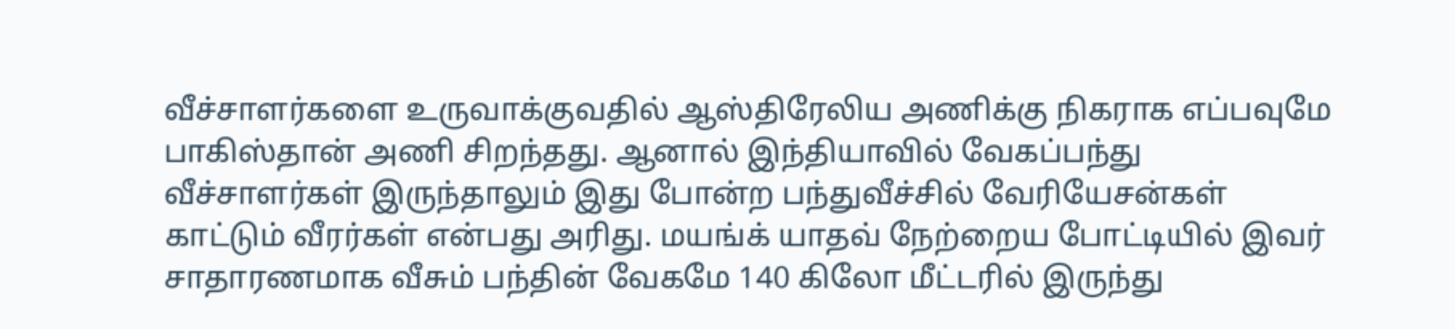வீச்சாளர்களை உருவாக்குவதில் ஆஸ்திரேலிய அணிக்கு நிகராக எப்பவுமே பாகிஸ்தான் அணி சிறந்தது. ஆனால் இந்தியாவில் வேகப்பந்து வீச்சாளர்கள் இருந்தாலும் இது போன்ற பந்துவீச்சில் வேரியேசன்கள் காட்டும் வீரர்கள் என்பது அரிது. மயங்க் யாதவ் நேற்றைய போட்டியில் இவர் சாதாரணமாக வீசும் பந்தின் வேகமே 140 கிலோ மீட்டரில் இருந்து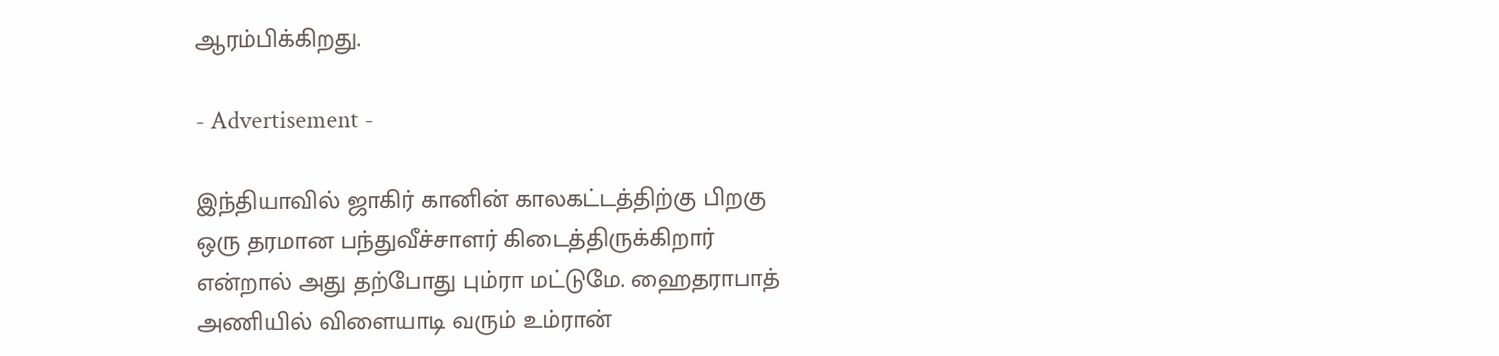ஆரம்பிக்கிறது.

- Advertisement -

இந்தியாவில் ஜாகிர் கானின் காலகட்டத்திற்கு பிறகு ஒரு தரமான பந்துவீச்சாளர் கிடைத்திருக்கிறார் என்றால் அது தற்போது பும்ரா மட்டுமே. ஹைதராபாத் அணியில் விளையாடி வரும் உம்ரான்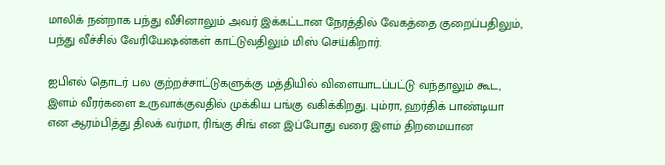மாலிக் நன்றாக பந்து வீசினாலும் அவர் இக்கட்டான நேரத்தில் வேகத்தை குறைப்பதிலும், பந்து வீச்சில் வேரியேஷன்கள் காட்டுவதிலும் மிஸ் செய்கிறார்.

ஐபிஎல் தொடர் பல குற்றச்சாட்டுகளுக்கு மத்தியில் விளையாடப்பட்டு வந்தாலும் கூட, இளம் வீரர்களை உருவாக்குவதில் முக்கிய பங்கு வகிக்கிறது. பும்ரா, ஹர்திக் பாண்டியா என ஆரம்பித்து திலக் வர்மா, ரிங்கு சிங் என இப்போது வரை இளம் திறமையான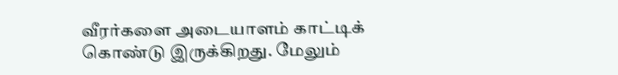வீரர்களை அடையாளம் காட்டிக் கொண்டு இருக்கிறது. மேலும்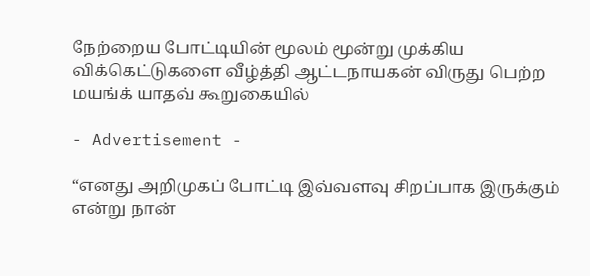நேற்றைய போட்டியின் மூலம் மூன்று முக்கிய விக்கெட்டுகளை வீழ்த்தி ஆட்டநாயகன் விருது பெற்ற மயங்க் யாதவ் கூறுகையில்

- Advertisement -

“எனது அறிமுகப் போட்டி இவ்வளவு சிறப்பாக இருக்கும் என்று நான்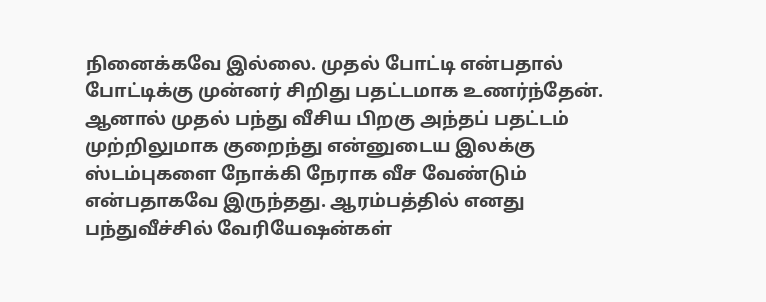நினைக்கவே இல்லை. முதல் போட்டி என்பதால் போட்டிக்கு முன்னர் சிறிது பதட்டமாக உணர்ந்தேன். ஆனால் முதல் பந்து வீசிய பிறகு அந்தப் பதட்டம் முற்றிலுமாக குறைந்து என்னுடைய இலக்கு ஸ்டம்புகளை நோக்கி நேராக வீச வேண்டும் என்பதாகவே இருந்தது. ஆரம்பத்தில் எனது பந்துவீச்சில் வேரியேஷன்கள்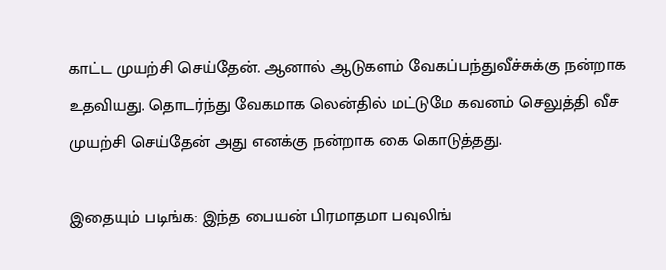காட்ட முயற்சி செய்தேன். ஆனால் ஆடுகளம் வேகப்பந்துவீச்சுக்கு நன்றாக உதவியது. தொடர்ந்து வேகமாக லென்தில் மட்டுமே கவனம் செலுத்தி வீச முயற்சி செய்தேன் அது எனக்கு நன்றாக கை கொடுத்தது.

இதையும் படிங்க: இந்த பையன் பிரமாதமா பவுலிங்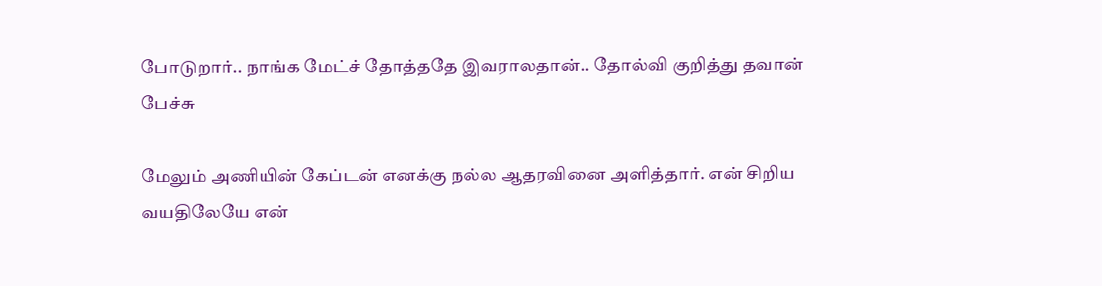போடுறார்.. நாங்க மேட்ச் தோத்ததே இவராலதான்.. தோல்வி குறித்து தவான் பேச்சு

மேலும் அணியின் கேப்டன் எனக்கு நல்ல ஆதரவினை அளித்தார். என் சிறிய வயதிலேயே என்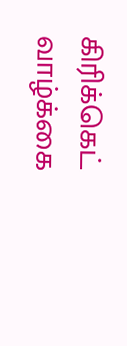கிரிக்கெட் வாழ்க்கை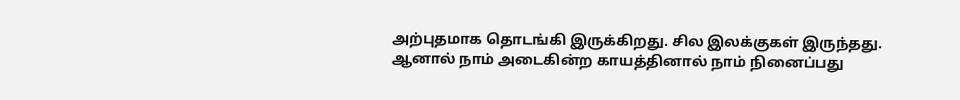அற்புதமாக தொடங்கி இருக்கிறது. சில இலக்குகள் இருந்தது. ஆனால் நாம் அடைகின்ற காயத்தினால் நாம் நினைப்பது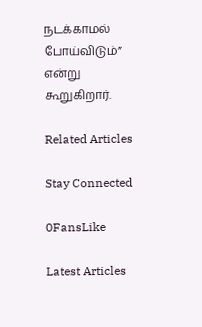நடக்காமல் போய்விடும்” என்று கூறுகிறார்.

Related Articles

Stay Connected

0FansLike

Latest Articles